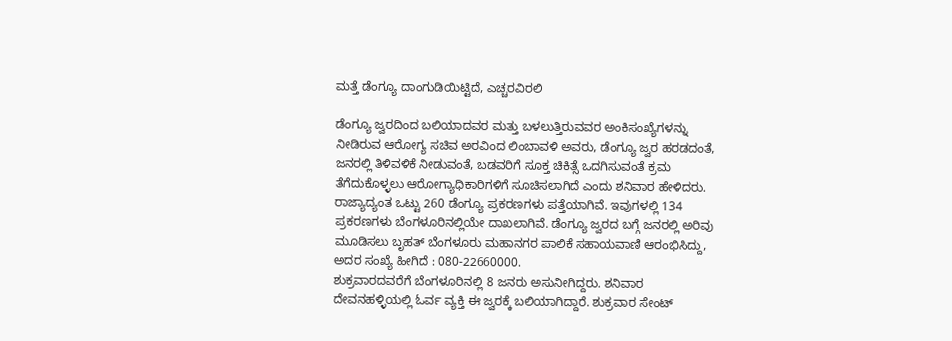ಮತ್ತೆ ಡೆಂಗ್ಯೂ ದಾಂಗುಡಿಯಿಟ್ಟಿದೆ, ಎಚ್ಚರವಿರಲಿ

ಡೆಂಗ್ಯೂ ಜ್ವರದಿಂದ ಬಲಿಯಾದವರ ಮತ್ತು ಬಳಲುತ್ತಿರುವವರ ಅಂಕಿಸಂಖ್ಯೆಗಳನ್ನು ನೀಡಿರುವ ಆರೋಗ್ಯ ಸಚಿವ ಅರವಿಂದ ಲಿಂಬಾವಳಿ ಅವರು, ಡೆಂಗ್ಯೂ ಜ್ವರ ಹರಡದಂತೆ, ಜನರಲ್ಲಿ ತಿಳಿವಳಿಕೆ ನೀಡುವಂತೆ, ಬಡವರಿಗೆ ಸೂಕ್ತ ಚಿಕಿತ್ಸೆ ಒದಗಿಸುವಂತೆ ಕ್ರಮ ತೆಗೆದುಕೊಳ್ಳಲು ಆರೋಗ್ಯಾಧಿಕಾರಿಗಳಿಗೆ ಸೂಚಿಸಲಾಗಿದೆ ಎಂದು ಶನಿವಾರ ಹೇಳಿದರು.
ರಾಜ್ಯಾದ್ಯಂತ ಒಟ್ಟು 260 ಡೆಂಗ್ಯೂ ಪ್ರಕರಣಗಳು ಪತ್ತೆಯಾಗಿವೆ. ಇವುಗಳಲ್ಲಿ 134 ಪ್ರಕರಣಗಳು ಬೆಂಗಳೂರಿನಲ್ಲಿಯೇ ದಾಖಲಾಗಿವೆ. ಡೆಂಗ್ಯೂ ಜ್ವರದ ಬಗ್ಗೆ ಜನರಲ್ಲಿ ಅರಿವು ಮೂಡಿಸಲು ಬೃಹತ್ ಬೆಂಗಳೂರು ಮಹಾನಗರ ಪಾಲಿಕೆ ಸಹಾಯವಾಣಿ ಆರಂಭಿಸಿದ್ದು, ಅದರ ಸಂಖ್ಯೆ ಹೀಗಿದೆ : 080-22660000.
ಶುಕ್ರವಾರದವರೆಗೆ ಬೆಂಗಳೂರಿನಲ್ಲಿ 8 ಜನರು ಅಸುನೀಗಿದ್ದರು. ಶನಿವಾರ ದೇವನಹಳ್ಳಿಯಲ್ಲಿ ಓರ್ವ ವ್ಯಕ್ತಿ ಈ ಜ್ವರಕ್ಕೆ ಬಲಿಯಾಗಿದ್ದಾರೆ. ಶುಕ್ರವಾರ ಸೇಂಟ್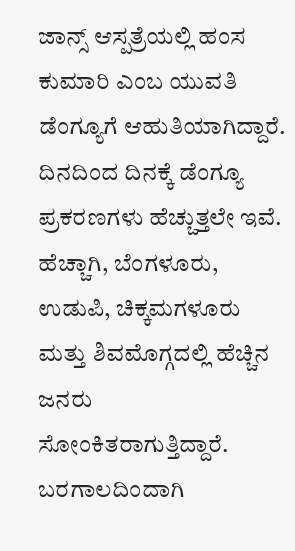ಜಾನ್ಸ್ ಆಸ್ಪತ್ರೆಯಲ್ಲಿ ಹಂಸ ಕುಮಾರಿ ಎಂಬ ಯುವತಿ ಡೆಂಗ್ಯೂಗೆ ಆಹುತಿಯಾಗಿದ್ದಾರೆ. ದಿನದಿಂದ ದಿನಕ್ಕೆ ಡೆಂಗ್ಯೂ ಪ್ರಕರಣಗಳು ಹೆಚ್ಚುತ್ತಲೇ ಇವೆ. ಹೆಚ್ಚಾಗಿ, ಬೆಂಗಳೂರು, ಉಡುಪಿ, ಚಿಕ್ಕಮಗಳೂರು ಮತ್ತು ಶಿವಮೊಗ್ಗದಲ್ಲಿ ಹೆಚ್ಚಿನ ಜನರು ಸೋಂಕಿತರಾಗುತ್ತಿದ್ದಾರೆ.
ಬರಗಾಲದಿಂದಾಗಿ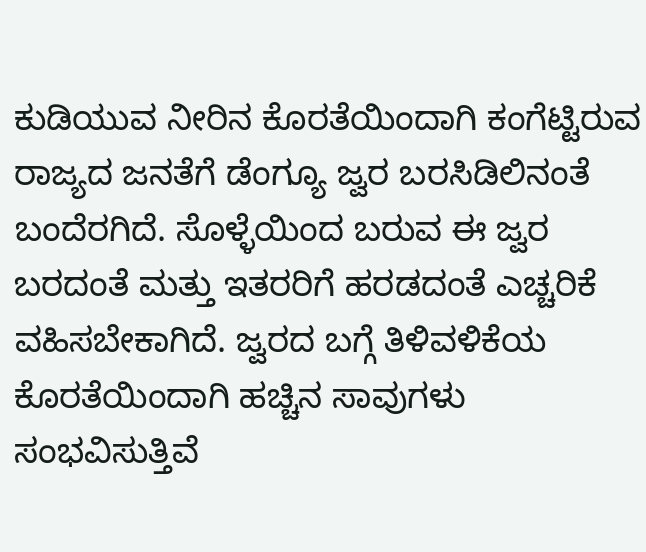ಕುಡಿಯುವ ನೀರಿನ ಕೊರತೆಯಿಂದಾಗಿ ಕಂಗೆಟ್ಟಿರುವ ರಾಜ್ಯದ ಜನತೆಗೆ ಡೆಂಗ್ಯೂ ಜ್ವರ ಬರಸಿಡಿಲಿನಂತೆ ಬಂದೆರಗಿದೆ. ಸೊಳ್ಳೆಯಿಂದ ಬರುವ ಈ ಜ್ವರ ಬರದಂತೆ ಮತ್ತು ಇತರರಿಗೆ ಹರಡದಂತೆ ಎಚ್ಚರಿಕೆ ವಹಿಸಬೇಕಾಗಿದೆ. ಜ್ವರದ ಬಗ್ಗೆ ತಿಳಿವಳಿಕೆಯ ಕೊರತೆಯಿಂದಾಗಿ ಹಚ್ಚಿನ ಸಾವುಗಳು ಸಂಭವಿಸುತ್ತಿವೆ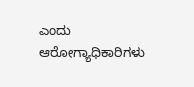ಎಂದು ಆರೋಗ್ಯಾಧಿಕಾರಿಗಳು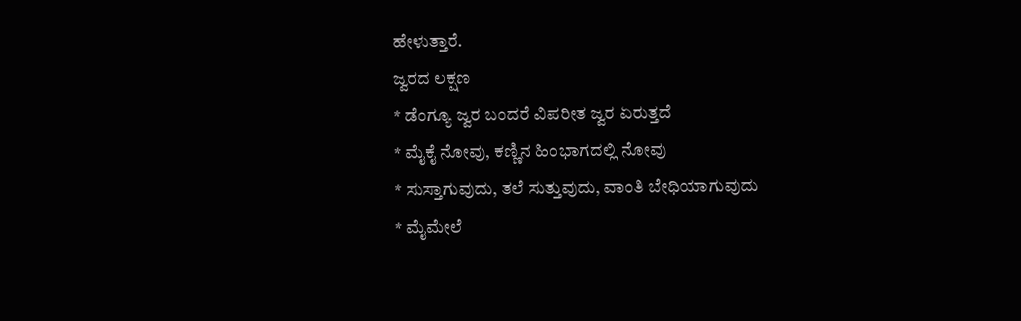ಹೇಳುತ್ತಾರೆ.
ಜ್ವರದ ಲಕ್ಷಣ
* ಡೆಂಗ್ಯೂ ಜ್ವರ ಬಂದರೆ ವಿಪರೀತ ಜ್ವರ ಏರುತ್ತದೆ
* ಮೈಕೈ ನೋವು, ಕಣ್ಣಿನ ಹಿಂಭಾಗದಲ್ಲಿ ನೋವು
* ಸುಸ್ತಾಗುವುದು, ತಲೆ ಸುತ್ತುವುದು, ವಾಂತಿ ಬೇಧಿಯಾಗುವುದು
* ಮೈಮೇಲೆ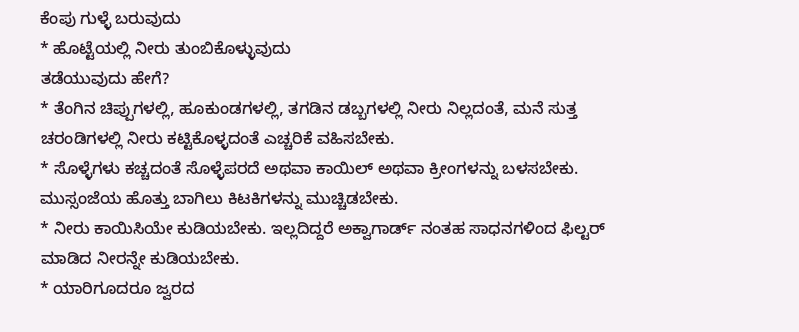ಕೆಂಪು ಗುಳ್ಳೆ ಬರುವುದು
* ಹೊಟ್ಟೆಯಲ್ಲಿ ನೀರು ತುಂಬಿಕೊಳ್ಳುವುದು
ತಡೆಯುವುದು ಹೇಗೆ?
* ತೆಂಗಿನ ಚಿಪ್ಪುಗಳಲ್ಲಿ, ಹೂಕುಂಡಗಳಲ್ಲಿ, ತಗಡಿನ ಡಬ್ಬಗಳಲ್ಲಿ ನೀರು ನಿಲ್ಲದಂತೆ, ಮನೆ ಸುತ್ತ ಚರಂಡಿಗಳಲ್ಲಿ ನೀರು ಕಟ್ಟಿಕೊಳ್ಳದಂತೆ ಎಚ್ಚರಿಕೆ ವಹಿಸಬೇಕು.
* ಸೊಳ್ಳೆಗಳು ಕಚ್ಚದಂತೆ ಸೊಳ್ಳೆಪರದೆ ಅಥವಾ ಕಾಯಿಲ್ ಅಥವಾ ಕ್ರೀಂಗಳನ್ನು ಬಳಸಬೇಕು. ಮುಸ್ಸಂಜೆಯ ಹೊತ್ತು ಬಾಗಿಲು ಕಿಟಕಿಗಳನ್ನು ಮುಚ್ಚಿಡಬೇಕು.
* ನೀರು ಕಾಯಿಸಿಯೇ ಕುಡಿಯಬೇಕು. ಇಲ್ಲದಿದ್ದರೆ ಅಕ್ವಾಗಾರ್ಡ್ ನಂತಹ ಸಾಧನಗಳಿಂದ ಫಿಲ್ಟರ್ ಮಾಡಿದ ನೀರನ್ನೇ ಕುಡಿಯಬೇಕು.
* ಯಾರಿಗೂದರೂ ಜ್ವರದ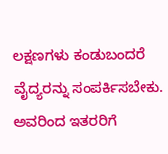ಲಕ್ಷಣಗಳು ಕಂಡುಬಂದರೆ ವೈದ್ಯರನ್ನು ಸಂಪರ್ಕಿಸಬೇಕು. ಅವರಿಂದ ಇತರರಿಗೆ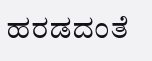ಹರಡದಂತೆ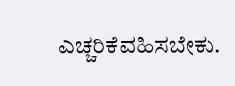ಎಚ್ಚರಿಕೆವಹಿಸಬೇಕು.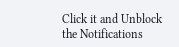Click it and Unblock the Notifications